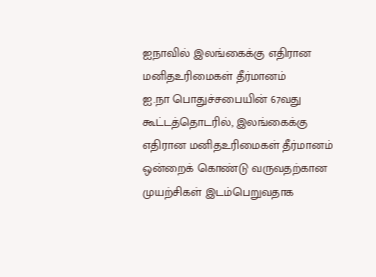ஐநாவில் இலங்கைக்கு எதிரான மனிதஉரிமைகள் தீர்மானம்
ஐ.நா பொதுச்சபையின் 67வது கூட்டத்தொடரில், இலங்கைக்கு எதிரான மனிதஉரிமைகள் தீர்மானம் ஒன்றைக் கொண்டு வருவதற்கான முயற்சிகள் இடம்பெறுவதாக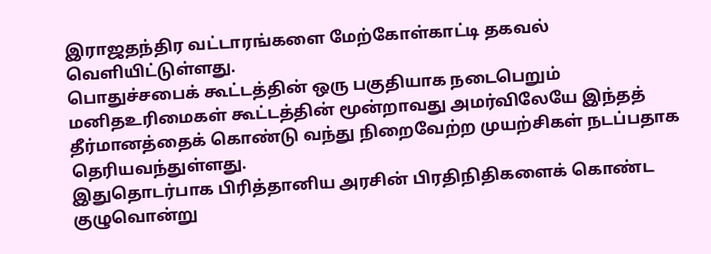இராஜதந்திர வட்டாரங்களை மேற்கோள்காட்டி தகவல் வெளியிட்டுள்ளது.
பொதுச்சபைக் கூட்டத்தின் ஒரு பகுதியாக நடைபெறும் மனிதஉரிமைகள் கூட்டத்தின் மூன்றாவது அமர்விலேயே இந்தத் தீர்மானத்தைக் கொண்டு வந்து நிறைவேற்ற முயற்சிகள் நடப்பதாக தெரியவந்துள்ளது.
இதுதொடர்பாக பிரித்தானிய அரசின் பிரதிநிதிகளைக் கொண்ட குழுவொன்று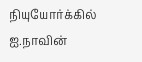நியுயோர்க்கில் ஐ.நாவின்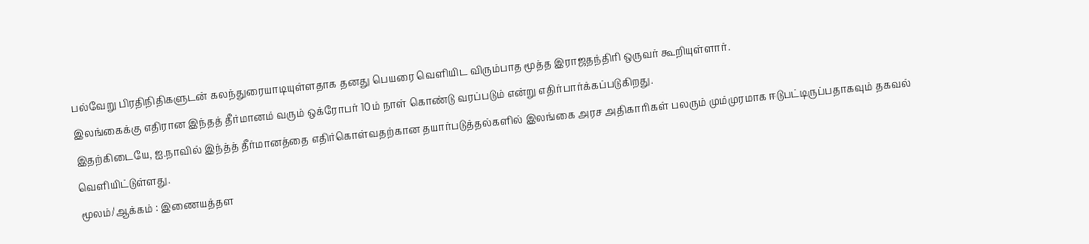பல்வேறு பிரதிநிதிகளுடன் கலந்துரையாடியுள்ளதாக தனது பெயரை வெளியிட விரும்பாத மூத்த இராஜதந்திரி ஒருவர் கூறியுள்ளார்.
இலங்கைக்கு எதிரான இந்தத் தீர்மானம் வரும் ஒக்ரோபர் 10ம் நாள் கொண்டு வரப்படும் என்று எதிர்பார்க்கப்படுகிறது.
இதற்கிடையே, ஐ.நாவில் இந்த்த் தீர்மானத்தை எதிர்கொள்வதற்கான தயார்படுத்தல்களில் இலங்கை அரச அதிகாரிகள் பலரும் மும்முரமாக ஈடுபட்டிருப்பதாகவும் தகவல் வெளியிட்டுள்ளது.
மூலம்/ஆக்கம் : இணையத்தள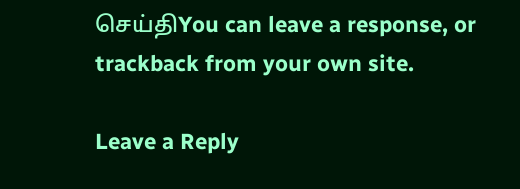செய்திYou can leave a response, or trackback from your own site.

Leave a Reply